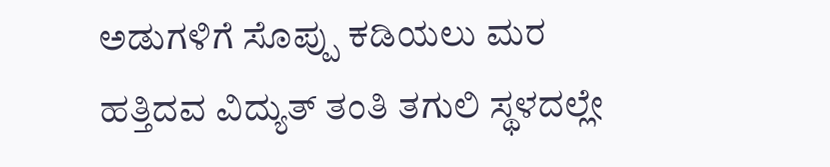ಅಡುಗಳಿಗೆ ಸೊಪ್ಪು ಕಡಿಯಲು ಮರ ಹತ್ತಿದವ ವಿದ್ಯುತ್ ತಂತಿ ತಗುಲಿ ಸ್ಥಳದಲ್ಲೇ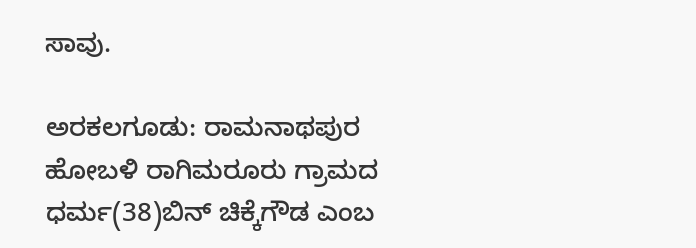ಸಾವು.

ಅರಕಲಗೂಡು: ರಾಮನಾಥಪುರ ಹೋಬಳಿ ರಾಗಿಮರೂರು ಗ್ರಾಮದ ಧರ್ಮ(38)ಬಿನ್ ಚಿಕ್ಕೆಗೌಡ ಎಂಬ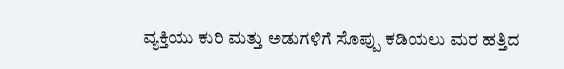ವ್ಯಕ್ತಿಯು ಕುರಿ ಮತ್ತು ಅಡುಗಳಿಗೆ ಸೊಪ್ಪು ಕಡಿಯಲು ಮರ ಹತ್ತಿದ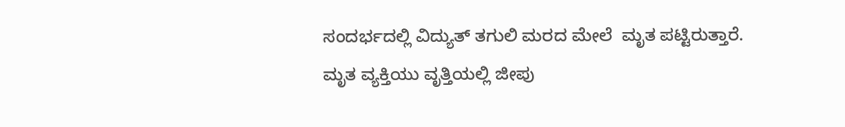ಸಂದರ್ಭದಲ್ಲಿ ವಿದ್ಯುತ್ ತಗುಲಿ ಮರದ ಮೇಲೆ  ಮೃತ ಪಟ್ಟಿರುತ್ತಾರೆ.
ಮೃತ ವ್ಯಕ್ತಿಯು ವೃತ್ತಿಯಲ್ಲಿ ಜೀಪು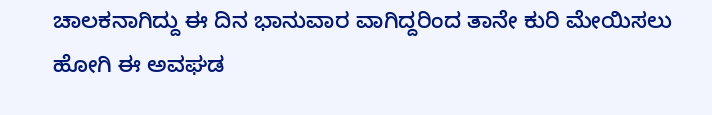ಚಾಲಕನಾಗಿದ್ದು ಈ ದಿನ ಭಾನುವಾರ ವಾಗಿದ್ದರಿಂದ ತಾನೇ ಕುರಿ ಮೇಯಿಸಲು ಹೋಗಿ ಈ ಅವಘಡ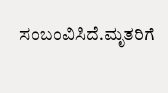ಸಂಬಂವಿಸಿದೆ.ಮೃತರಿಗೆ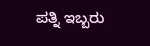ಪತ್ನಿ ಇಬ್ಬರು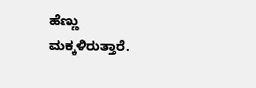ಹೆಣ್ಣು ಮಕ್ಕಳಿರುತ್ತಾರೆ.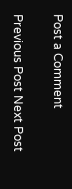Post a Comment

Previous Post Next Post